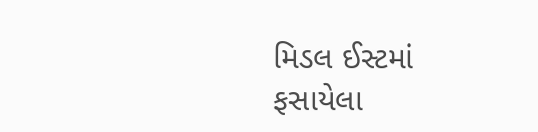મિડલ ઈસ્ટમાં ફસાયેલા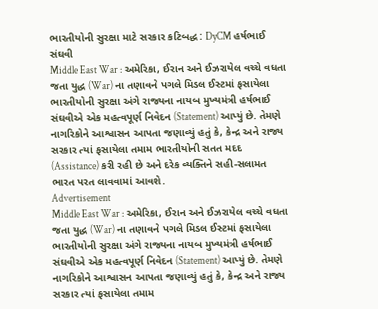ભારતીયોની સુરક્ષા માટે સરકાર કટિબદ્ધ : DyCM હર્ષભાઈ સંઘવી
Middle East War : અમેરિકા, ઈરાન અને ઈઝરાયેલ વચ્ચે વધતા જતા યુદ્ધ (War) ના તણાવને પગલે મિડલ ઈસ્ટમાં ફસાયેલા ભારતીયોની સુરક્ષા અંગે રાજ્યના નાયબ મુખ્યમંત્રી હર્ષભાઈ સંઘવીએ એક મહત્વપૂર્ણ નિવેદન (Statement) આપ્યું છે. તેમણે નાગરિકોને આશ્વાસન આપતા જણાવ્યું હતું કે, કેન્દ્ર અને રાજ્ય સરકાર ત્યાં ફસાયેલા તમામ ભારતીયોની સતત મદદ (Assistance) કરી રહી છે અને દરેક વ્યક્તિને સહી-સલામત ભારત પરત લાવવામાં આવશે.
Advertisement
Middle East War : અમેરિકા, ઈરાન અને ઈઝરાયેલ વચ્ચે વધતા જતા યુદ્ધ (War) ના તણાવને પગલે મિડલ ઈસ્ટમાં ફસાયેલા ભારતીયોની સુરક્ષા અંગે રાજ્યના નાયબ મુખ્યમંત્રી હર્ષભાઈ સંઘવીએ એક મહત્વપૂર્ણ નિવેદન (Statement) આપ્યું છે. તેમણે નાગરિકોને આશ્વાસન આપતા જણાવ્યું હતું કે, કેન્દ્ર અને રાજ્ય સરકાર ત્યાં ફસાયેલા તમામ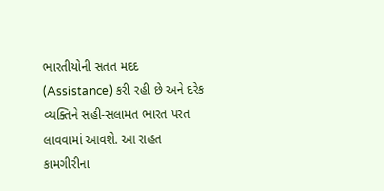ભારતીયોની સતત મદદ (Assistance) કરી રહી છે અને દરેક વ્યક્તિને સહી-સલામત ભારત પરત લાવવામાં આવશે. આ રાહત કામગીરીના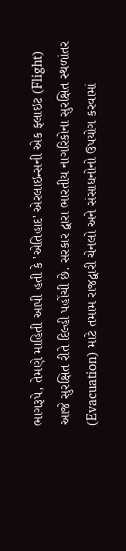ભાગરૂપે, તેમણે માહિતી આપી હતી કે 'એતિહાદ' એરલાઇન્સની એક ફ્લાઇટ (Flight) આજે સુરક્ષિત રીતે દિલ્હી પહોંચી છે. સરકાર દ્વારા ભારતીય નાગરિકોના સુરક્ષિત સ્થળાંતર (Evacuation) માટે તમામ રાજદ્વારી ચેનલો અને સંસાધનોનો ઉપયોગ કરવામાં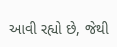આવી રહ્યો છે, જેથી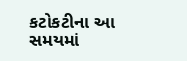કટોકટીના આ સમયમાં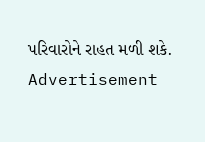પરિવારોને રાહત મળી શકે.
Advertisement